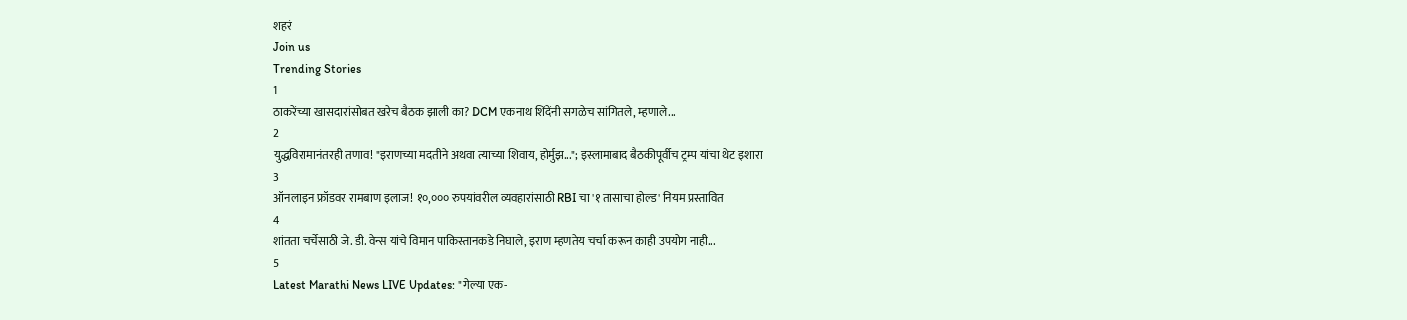शहरं
Join us
Trending Stories
1
ठाकरेंच्या खासदारांसोबत खरेच बैठक झाली का? DCM एकनाथ शिंदेंनी सगळेच सांगितले, म्हणाले...
2
युद्धविरामानंतरही तणाव! "इराणच्या मदतीने अथवा त्याच्या शिवाय, होर्मुझ..."; इस्लामाबाद बैठकीपूर्वीच ट्रम्प यांचा थेट इशारा
3
ऑनलाइन फ्रॉडवर रामबाण इलाज! १०,००० रुपयांवरील व्यवहारांसाठी RBI चा '१ तासाचा होल्ड' नियम प्रस्तावित
4
शांतता चर्चेसाठी जे. डी. वेन्स यांचे विमान पाकिस्तानकडे निघाले, इराण म्हणतेय चर्चा करून काही उपयोग नाही...
5
Latest Marathi News LIVE Updates: "गेल्या एक-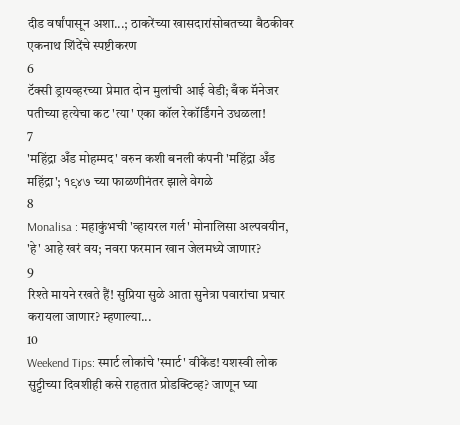दीड वर्षांपासून अशा...; ठाकरेंच्या खासदारांसोबतच्या बैठकीवर एकनाथ शिंदेंचे स्पष्टीकरण
6
टॅक्सी ड्रायव्हरच्या प्रेमात दोन मुलांची आई वेडी; बँक मॅनेजर पतीच्या हत्येचा कट 'त्या' एका कॉल रेकॉर्डिंगने उधळला!
7
'महिंद्रा अँड मोहम्मद' वरुन कशी बनली कंपनी 'महिंद्रा अँड महिंद्रा'; १९४७ च्या फाळणीनंतर झाले वेगळे
8
Monalisa : महाकुंभची 'व्हायरल गर्ल' मोनालिसा अल्पवयीन, 'हे' आहे खरं वय; नवरा फरमान खान जेलमध्ये जाणार?
9
रिश्ते मायने रखते हैं! सुप्रिया सुळे आता सुनेत्रा पवारांचा प्रचार करायला जाणार? म्हणाल्या...
10
Weekend Tips: स्मार्ट लोकांचे 'स्मार्ट' वीकेंड! यशस्वी लोक सुट्टीच्या दिवशीही कसे राहतात प्रोडक्टिव्ह? जाणून घ्या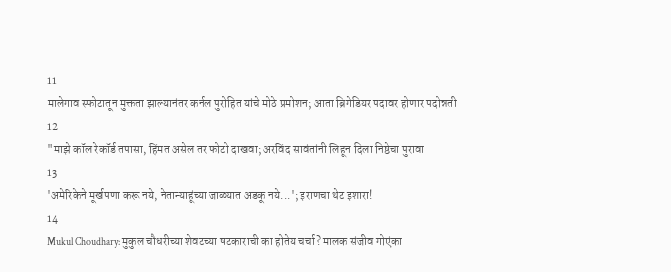11
मालेगाव स्फोटातून मुक्तता झाल्यानंतर कर्नल पुरोहित यांचे मोठे प्रमोशन; आता ब्रिगेडियर पदावर होणार पदोन्नती
12
"माझे कॉल रेकॉर्ड तपासा, हिंमत असेल तर फोटो दाखवा; अरविंद सावंतांनी लिहून दिला निष्ठेचा पुरावा
13
'अमेरिकेने मूर्खपणा करू नये, नेतान्याहूंच्या जाळ्यात अडकू नये...'; इराणचा थेट इशारा!
14
Mukul Choudhary: मुकुल चौधरीच्या शेवटच्या षटकाराची का होतेय चर्चा? मालक संजीव गोएंका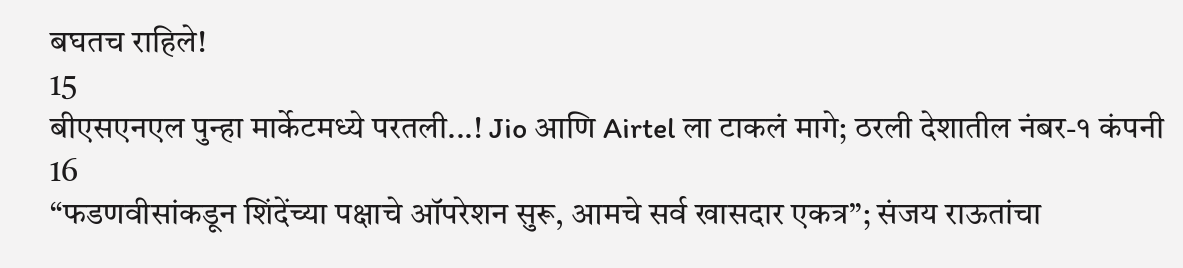बघतच राहिले!
15
बीएसएनएल पुन्हा मार्केटमध्ये परतली...! Jio आणि Airtel ला टाकलं मागे; ठरली देशातील नंबर-१ कंपनी
16
“फडणवीसांकडून शिंदेंच्या पक्षाचे ऑपरेशन सुरू, आमचे सर्व खासदार एकत्र”; संजय राऊतांचा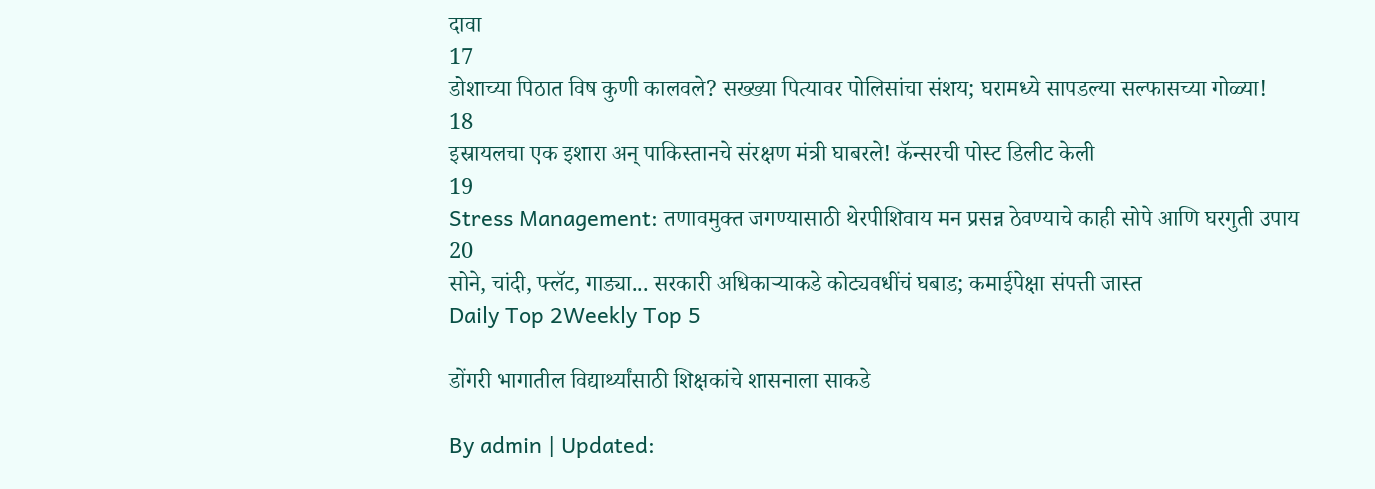दावा
17
डोशाच्या पिठात विष कुणी कालवले? सख्ख्या पित्यावर पोलिसांचा संशय; घरामध्ये सापडल्या सल्फासच्या गोळ्या!
18
इस्रायलचा एक इशारा अन् पाकिस्तानचे संरक्षण मंत्री घाबरले! कॅन्सरची पोस्ट डिलीट केली
19
Stress Management: तणावमुक्त जगण्यासाठी थेरपीशिवाय मन प्रसन्न ठेवण्याचे काही सोपे आणि घरगुती उपाय
20
सोने, चांदी, फ्लॅट, गाड्या... सरकारी अधिकाऱ्याकडे कोट्यवधींचं घबाड; कमाईपेक्षा संपत्ती जास्त
Daily Top 2Weekly Top 5

डोंगरी भागातील विद्यार्थ्यांसाठी शिक्षकांचे शासनाला साकडे

By admin | Updated: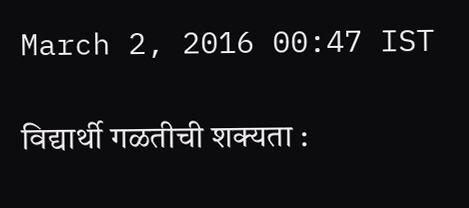March 2, 2016 00:47 IST

विद्यार्थी गळतीची शक्यता :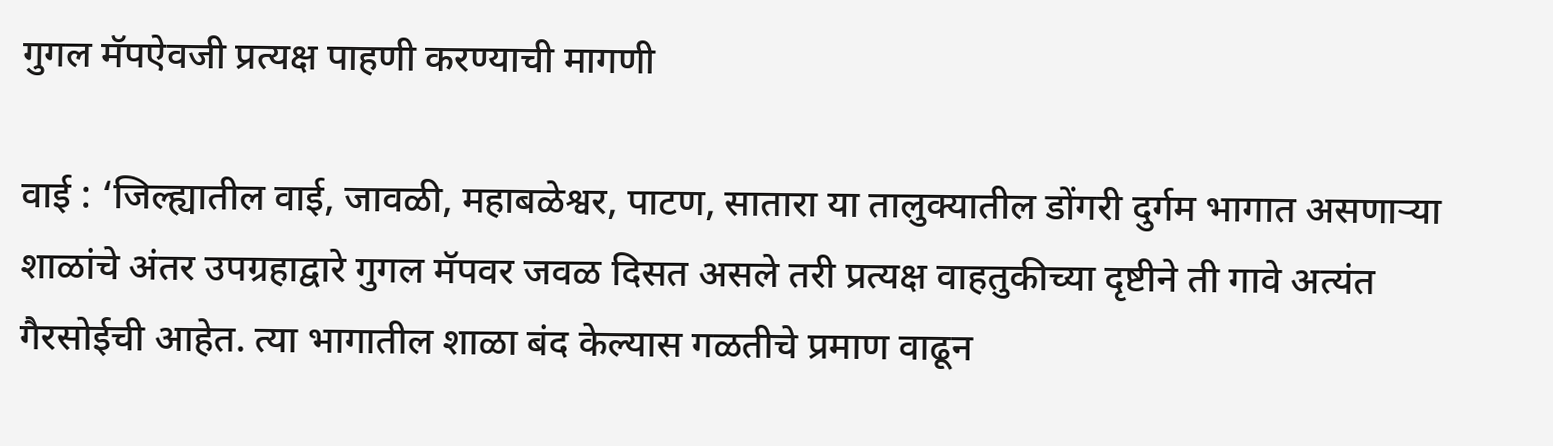गुगल मॅपऐवजी प्रत्यक्ष पाहणी करण्याची मागणी

वाई : ‘जिल्ह्यातील वाई, जावळी, महाबळेश्वर, पाटण, सातारा या तालुक्यातील डोंगरी दुर्गम भागात असणाऱ्या शाळांचे अंतर उपग्रहाद्वारे गुगल मॅपवर जवळ दिसत असले तरी प्रत्यक्ष वाहतुकीच्या दृष्टीने ती गावे अत्यंत गैरसोईची आहेत. त्या भागातील शाळा बंद केल्यास गळतीचे प्रमाण वाढून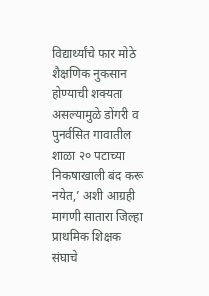विद्यार्थ्यांचे फार मोठे शैक्षणिक नुकसान होण्याची शक्यता असल्यामुळे डोंगरी व पुनर्वसित गावातील शाळा २० पटाच्या निकषाखाली बंद करू नयेत,’ अशी आग्रही मागणी सातारा जिल्हा प्राथमिक शिक्षक संघाचे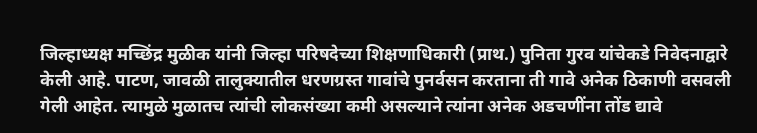जिल्हाध्यक्ष मच्छिंद्र मुळीक यांनी जिल्हा परिषदेच्या शिक्षणाधिकारी (प्राथ.) पुनिता गुरव यांचेकडे निवेदनाद्वारे केली आहे. पाटण, जावळी तालुक्यातील धरणग्रस्त गावांचे पुनर्वसन करताना ती गावे अनेक ठिकाणी वसवली गेली आहेत. त्यामुळे मुळातच त्यांची लोकसंख्या कमी असल्याने त्यांना अनेक अडचणींना तोंड द्यावे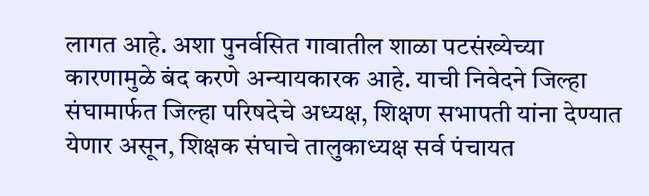लागत आहे. अशा पुनर्वसित गावातील शाळा पटसंख्येच्या कारणामुळे बंद करणे अन्यायकारक आहे. याची निवेदने जिल्हा संघामार्फत जिल्हा परिषदेचे अध्यक्ष, शिक्षण सभापती यांना देण्यात येणार असून, शिक्षक संघाचे तालुकाध्यक्ष सर्व पंचायत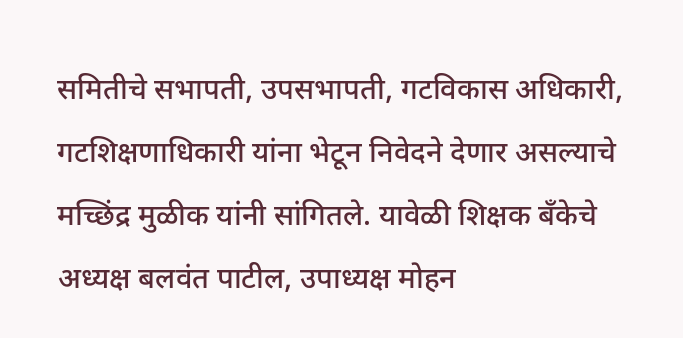समितीचे सभापती, उपसभापती, गटविकास अधिकारी, गटशिक्षणाधिकारी यांना भेटून निवेदने देणार असल्याचे मच्छिंद्र मुळीक यांनी सांगितले. यावेळी शिक्षक बँकेचे अध्यक्ष बलवंत पाटील, उपाध्यक्ष मोहन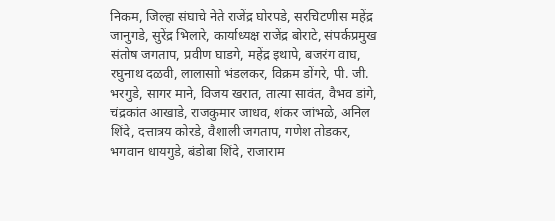निकम, जिल्हा संघाचे नेते राजेंद्र घोरपडे, सरचिटणीस महेंद्र जानुगडे, सुरेंद्र भिलारे, कार्याध्यक्ष राजेंद्र बोराटे, संपर्कप्रमुख संतोष जगताप, प्रवीण घाडगे, महेंद्र इथापे, बजरंग वाघ, रघुनाथ दळवी, लालासाो भंडलकर, विक्रम डोंगरे, पी. जी. भरगुडे, सागर माने, विजय खरात, तात्या सावंत, वैभव डांगे, चंद्रकांत आखाडे, राजकुमार जाधव, शंकर जांभळे, अनिल शिंदे, दत्तात्रय कोरडे, वैशाली जगताप, गणेश तोडकर, भगवान धायगुडे, बंडोबा शिंदे, राजाराम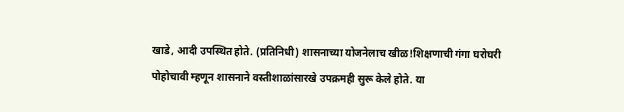खाडे, आदी उपस्थित होते. (प्रतिनिधी) शासनाच्या योजनेलाच खीळ!शिक्षणाची गंगा घरोघरी पोहोचावी म्हणून शासनाने वस्तीशाळांसारखे उपक्रमही सुरू केले होते. या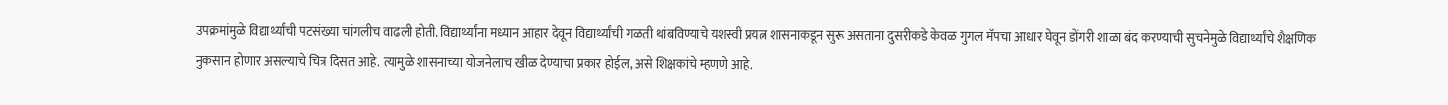उपक्रमांमुळे विद्यार्थ्यांची पटसंख्या चांगलीच वाढली होती. विद्यार्थ्यांना मध्यान आहार देवून विद्यार्थ्यांची गळती थांबविण्याचे यशस्वी प्रयत्न शासनाकडून सुरू असताना दुसरीकडे केवळ गुगल मॅपचा आधार घेवून डोंगरी शाळा बंद करण्याची सुचनेमुळे विद्यार्थ्यांचे शैक्षणिक नुकसान होणार असल्याचे चित्र दिसत आहे. त्यामुळे शासनाच्या योजनेलाच खीळ देण्याचा प्रकार होईल, असे शिक्षकांचे म्हणणे आहे.